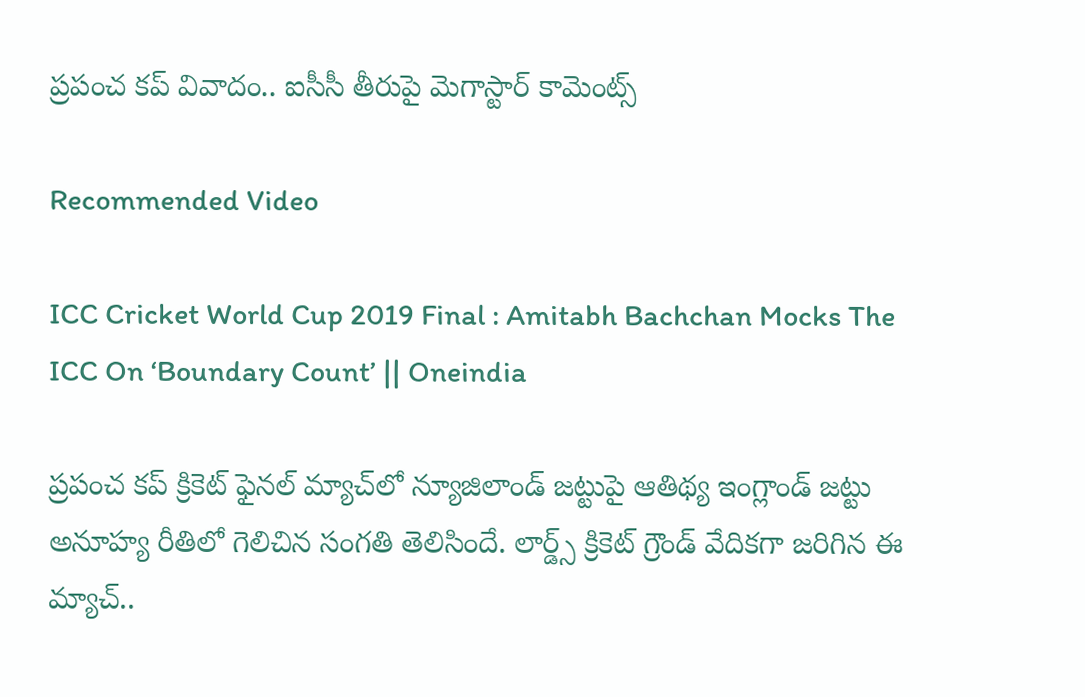ప్రపంచ కప్ వివాదం.. ఐసీసీ తీరుపై మెగాస్టార్ కామెంట్స్

Recommended Video

ICC Cricket World Cup 2019 Final : Amitabh Bachchan Mocks The ICC On ‘Boundary Count’ || Oneindia

ప్రపంచ కప్ క్రికెట్ ఫైనల్ మ్యాచ్‌లో న్యూజిలాండ్ జట్టుపై ఆతిథ్య ఇంగ్లాండ్ జట్టు అనూహ్య రీతిలో గెలిచిన సంగతి తెలిసిందే. లార్డ్స్ క్రికెట్ గ్రౌండ్ వేదికగా జరిగిన ఈ మ్యాచ్..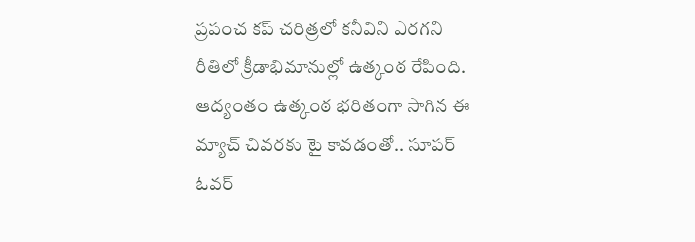ప్రపంచ కప్ చరిత్రలో కనీవిని ఎరగని రీతిలో క్రీడాభిమానుల్లో ఉత్కంఠ రేపింది. ఆద్యంతం ఉత్కంఠ భరితంగా సాగిన ఈ మ్యాచ్‌ చివరకు టై కావడంతో.. సూపర్ ఓవర్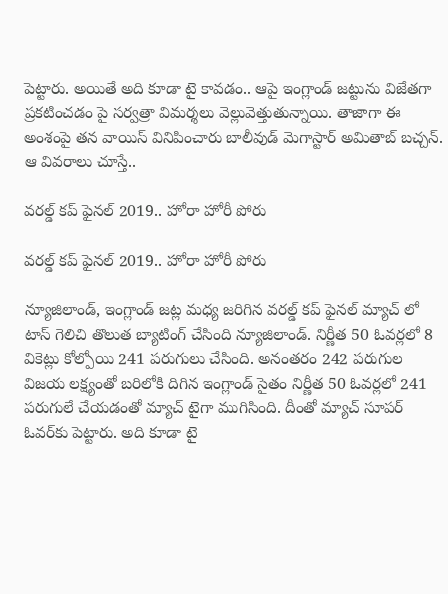పెట్టారు. అయితే అది కూడా టై కావడం.. ఆపై ఇంగ్లాండ్ జట్టును విజేతగా ప్రకటించడం పై సర్వత్రా విమర్శలు వెల్లువెత్తుతున్నాయి. తాజాగా ఈ అంశంపై తన వాయిస్ వినిపించారు బాలీవుడ్ మెగాస్టార్ అమితాబ్ బచ్చన్. ఆ వివరాలు చూస్తే..

వరల్డ్ కప్ ఫైనల్ 2019.. హోరా హోరీ పోరు

వరల్డ్ కప్ ఫైనల్ 2019.. హోరా హోరీ పోరు

న్యూజిలాండ్, ఇంగ్లాండ్ జట్ల మధ్య జరిగిన వరల్డ్ కప్ ఫైనల్ మ్యాచ్ లో టాస్ గెలిచి తొలుత బ్యాటింగ్ చేసింది న్యూజిలాండ్. నిర్ణీత 50 ఓవర్లలో 8 వికెట్లు కోల్పోయి 241 పరుగులు చేసింది. అనంతరం 242 పరుగుల విజయ లక్ష్యంతో బరిలోకి దిగిన ఇంగ్లాండ్ సైతం నిర్ణీత 50 ఓవర్లలో 241 పరుగులే చేయడంతో మ్యాచ్ టైగా ముగిసింది. దీంతో మ్యాచ్ సూపర్ ఓవర్‌కు పెట్టారు. అది కూడా టై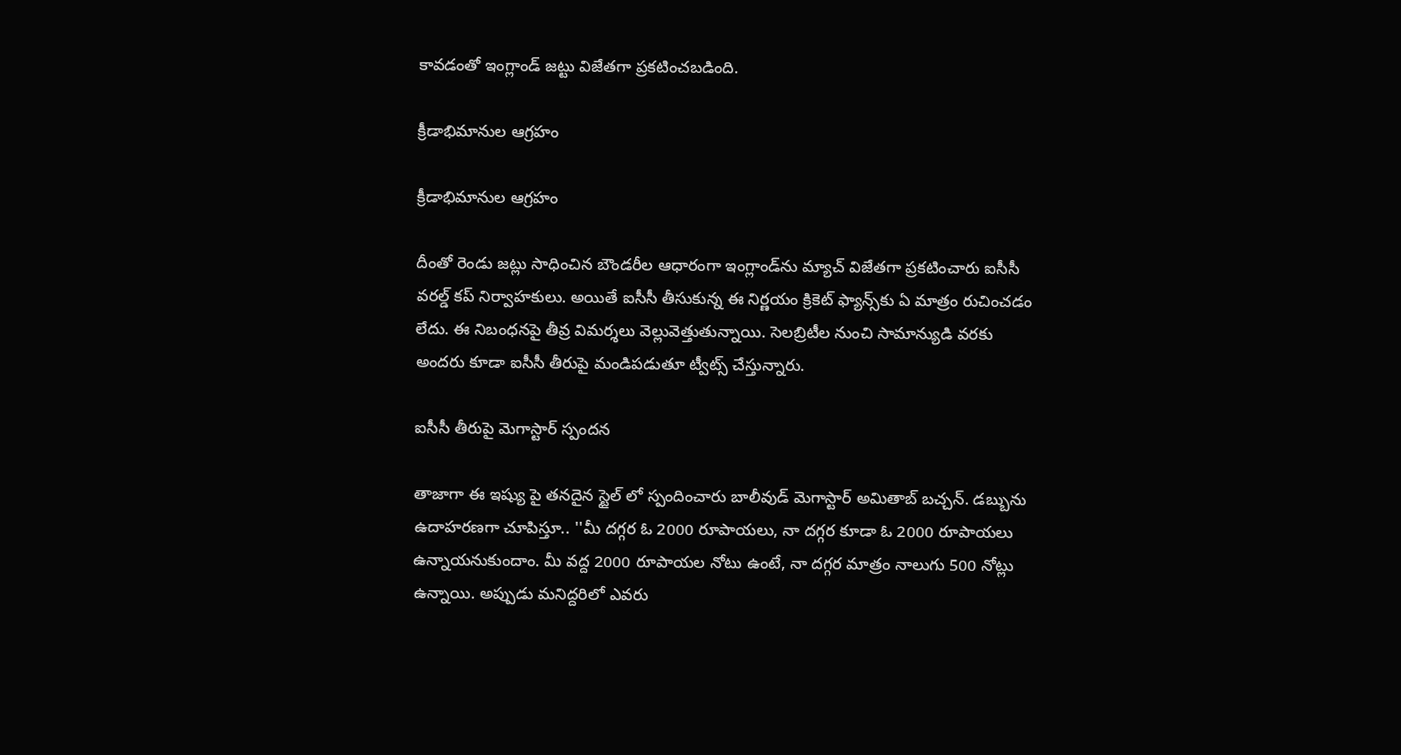కావడంతో ఇంగ్లాండ్ జట్టు విజేతగా ప్రకటించబడింది.

క్రీడాభిమానుల ఆగ్రహం

క్రీడాభిమానుల ఆగ్రహం

దీంతో రెండు జట్లు సాధించిన బౌండరీల ఆధారంగా ఇంగ్లాండ్‌ను మ్యాచ్ విజేతగా ప్రకటించారు ఐసీసీ వరల్డ్ కప్ నిర్వాహకులు. అయితే ఐసీసీ తీసుకున్న ఈ నిర్ణయం క్రికెట్ ఫ్యాన్స్‌కు ఏ మాత్రం రుచించడం లేదు. ఈ నిబంధనపై తీవ్ర విమ‌ర్శ‌లు వెల్లువెత్తుతున్నాయి. సెలబ్రిటీల నుంచి సామాన్యుడి వరకు అందరు కూడా ఐసీసీ తీరుపై మండిపడుతూ ట్వీట్స్ చేస్తున్నారు.

ఐసీసీ తీరుపై మెగాస్టార్ స్పందన

తాజాగా ఈ ఇష్యు పై తనదైన స్టైల్ లో స్పందించారు బాలీవుడ్ మెగాస్టార్ అమితాబ్ బచ్చన్. డబ్బును ఉదాహరణగా చూపిస్తూ.. ''మీ దగ్గర ఓ 2000 రూపాయలు, నా దగ్గర కూడా ఓ 2000 రూపాయలు ఉన్నాయనుకుందాం. మీ వద్ద 2000 రూపాయల నోటు ఉంటే, నా దగ్గర మాత్రం నాలుగు 500 నోట్లు ఉన్నాయి. అప్పుడు మనిద్దరిలో ఎవరు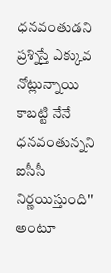ధనవంతుడని ప్రశ్నిస్తే ఎక్కువ నోట్లున్నాయి కాబట్టి నేనే ధనవంతున్నని ఐసీసీ నిర్ణయిస్తుంది'' అంటూ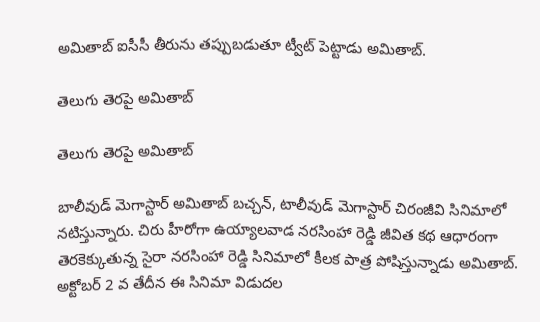అమితాబ్ ఐసీసీ తీరును తప్పుబడుతూ ట్వీట్ పెట్టాడు అమితాబ్.

తెలుగు తెరపై అమితాబ్

తెలుగు తెరపై అమితాబ్

బాలీవుడ్ మెగాస్టార్ అమితాబ్ బచ్చన్, టాలీవుడ్ మెగాస్టార్ చిరంజీవి సినిమాలో నటిస్తున్నారు. చిరు హీరోగా ఉయ్యాలవాడ నరసింహా రెడ్డి జీవిత కథ ఆధారంగా తెరకెక్కుతున్న సైరా నరసింహా రెడ్డి సినిమాలో కీలక పాత్ర పోషిస్తున్నాడు అమితాబ్. అక్టోబర్ 2 వ తేదీన ఈ సినిమా విడుదల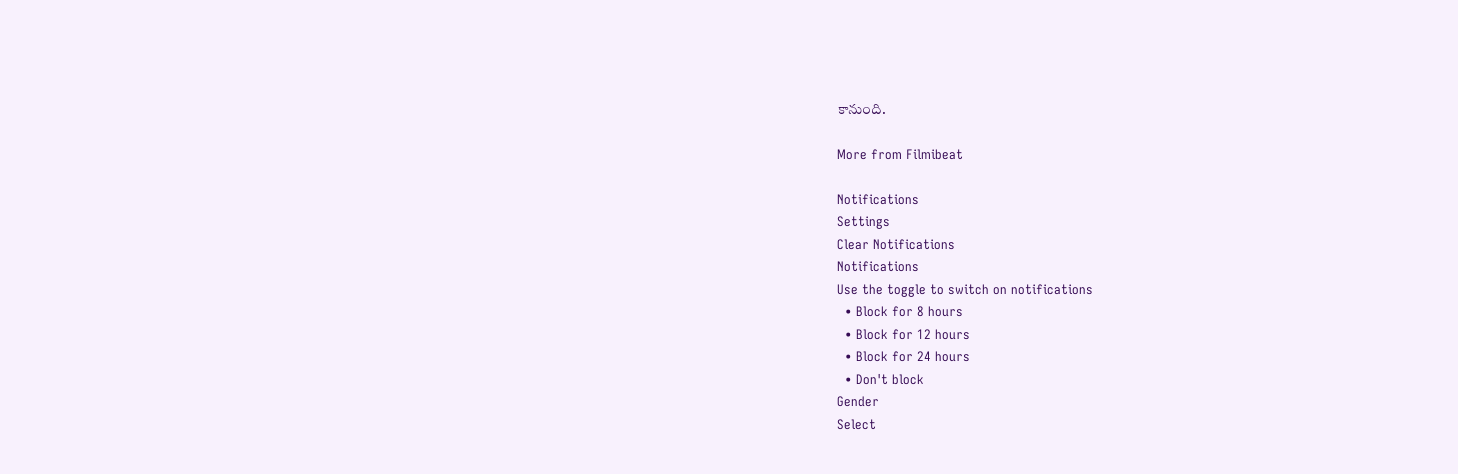కానుంది.

More from Filmibeat

Notifications
Settings
Clear Notifications
Notifications
Use the toggle to switch on notifications
  • Block for 8 hours
  • Block for 12 hours
  • Block for 24 hours
  • Don't block
Gender
Select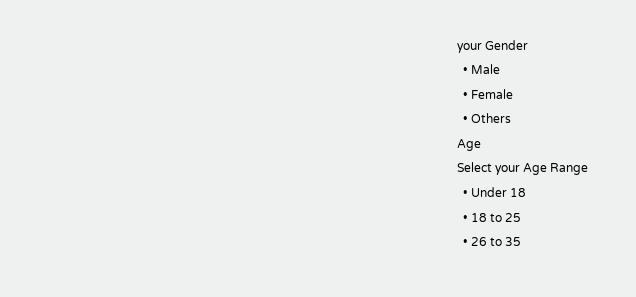your Gender
  • Male
  • Female
  • Others
Age
Select your Age Range
  • Under 18
  • 18 to 25
  • 26 to 35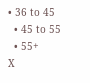• 36 to 45
  • 45 to 55
  • 55+
X